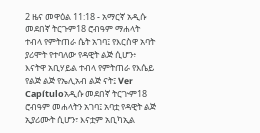2 ዜና መዋዕል 11:18 - አማርኛ አዲሱ መደበኛ ትርጉም18 ሮብዓም ማሐላት ተብላ የምትጠራ ሴት አገባ፤ የእርስዋ አባት ያሪሞት የተባለው የዳዊት ልጅ ሲሆን፥ እናትዋ አቢሃይል ተብላ የምትጠራ የእሴይ የልጅ ልጅ የኤሊአብ ልጅ ናት፤ Ver Capítuloአዲሱ መደበኛ ትርጒም18 ሮብዓም መሐላትን አገባ፤ አባቷ የዳዊት ልጅ ኢያሪሙት ሲሆን፣ እናቷም አቢካኢል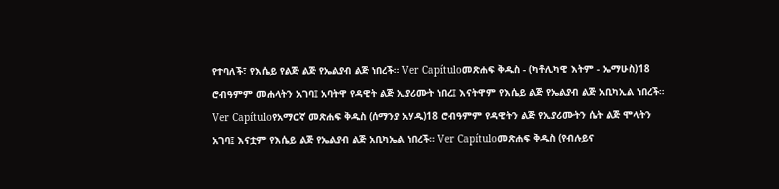የተባለች፣ የእሴይ የልጅ ልጅ የኤልያብ ልጅ ነበረች። Ver Capítuloመጽሐፍ ቅዱስ - (ካቶሊካዊ እትም - ኤማሁስ)18 ሮብዓምም መሐላትን አገባ፤ አባትዋ የዳዊት ልጅ ኢያሪሙት ነበረ፤ እናትዋም የእሴይ ልጅ የኤልያብ ልጅ አቢካኢል ነበረች። Ver Capítuloየአማርኛ መጽሐፍ ቅዱስ (ሰማንያ አሃዱ)18 ሮብዓምም የዳዊትን ልጅ የኢያሪሙትን ሴት ልጅ ሞላትን አገባ፤ እናቷም የእሴይ ልጅ የኤልያብ ልጅ አቢካኤል ነበረች። Ver Capítuloመጽሐፍ ቅዱስ (የብሉይና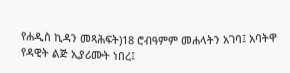የሐዲስ ኪዳን መጻሕፍት)18 ሮብዓምም መሐላትን አገባ፤ አባትዋ የዳዊት ልጅ ኢያሪሙት ነበረ፤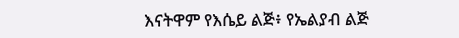እናትዋም የእሴይ ልጅ፥ የኤልያብ ልጅ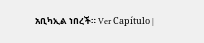አቢካኢል ነበረች። Ver Capítulo |